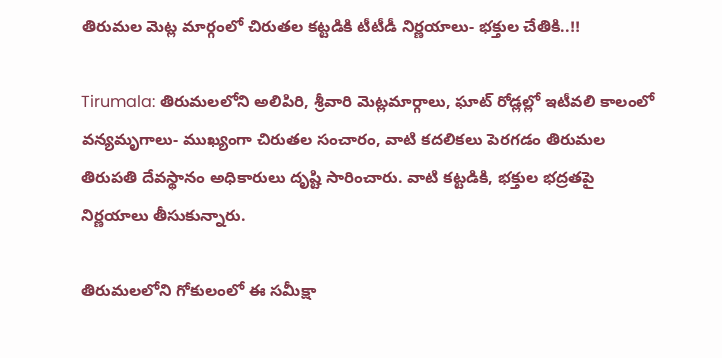తిరుమల మెట్ల మార్గంలో చిరుతల కట్టడికి టీటీడీ నిర్ణయాలు- భక్తుల చేతికి..!!

Tirumala: తిరుమలలోని అలిపిరి, శ్రీవారి మెట్లమార్గాలు, ఘాట్ రోడ్లల్లో ఇటీవలి కాలంలో వన్యమృగాలు- ముఖ్యంగా చిరుతల సంచారం, వాటి కదలికలు పెరగడం తిరుమల తిరుపతి దేవస్థానం అధికారులు దృష్టి సారించారు. వాటి కట్టడికి, భక్తుల భద్రతపై నిర్ణయాలు తీసుకున్నారు.

తిరుమలలోని గోకులంలో ఈ సమీక్షా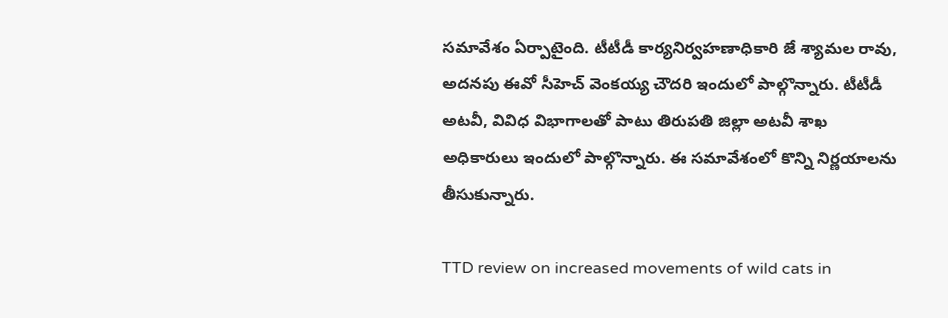సమావేశం ఏర్పాటైంది. టీటీడీ కార్యనిర్వహణాధికారి జే శ్యామల రావు, అదనపు ఈవో సీహెచ్ వెంకయ్య చౌదరి ఇందులో పాల్గొన్నారు. టీటీడీ అటవీ, వివిధ విభాగాలతో పాటు తిరుపతి జిల్లా అటవీ శాఖ అధికారులు ఇందులో పాల్గొన్నారు. ఈ సమావేశంలో కొన్ని నిర్ణయాలను తీసుకున్నారు.

TTD review on increased movements of wild cats in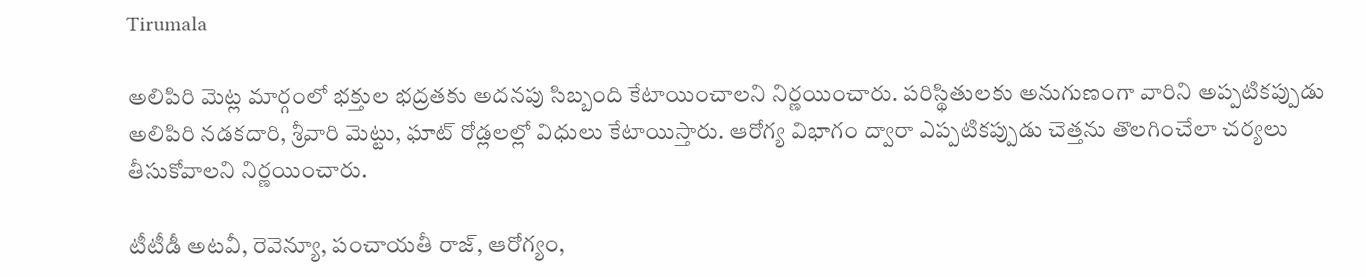Tirumala

అలిపిరి మెట్ల మార్గంలో భ‌క్తుల భ‌ద్ర‌త‌కు అద‌న‌పు సిబ్బంది కేటాయించాలని నిర్ణయించారు. పరిస్థితులకు అనుగుణంగా వారిని అప్ప‌టిక‌ప్పుడు అలిపిరి నడకదారి, శ్రీవారి మెట్టు, ఘాట్ రోడ్లలల్లో విధులు కేటాయిస్తారు. ఆరోగ్య‌ విభాగం ద్వారా ఎప్పటికప్పుడు చెత్త‌ను తొల‌గించేలా చర్యలు తీసుకోవాలని నిర్ణయించారు.

టీటీడీ అటవీ, రెవెన్యూ, పంచాయతీ రాజ్, ఆరోగ్యం,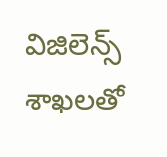విజిలెన్స్ శాఖలతో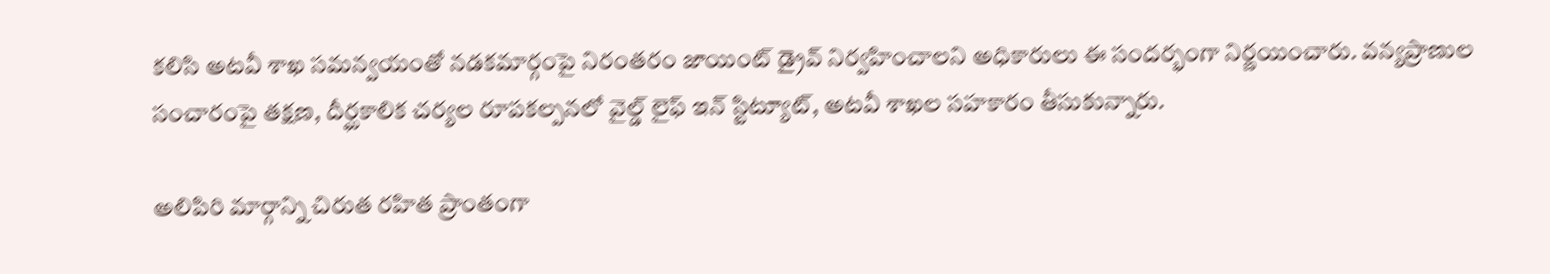కలిసి అటవీ శాఖ సమన్వయంతో న‌డ‌క‌మార్గంపై నిరంతరం జాయింట్ డ్రైవ్ నిర్వహించాలని అధికారులు ఈ సందర్భంగా నిర్ణయించారు. వన్యప్రాణుల సంచారంపై తక్షణ, దీర్ఘకాలిక చర్యల రూపకల్పనలో వైల్డ్ లైఫ్ ఇన్ స్టిట్యూట్, అటవీ శాఖల సహకారం తీసుకున్నారు.

అలిపిరి మార్గాన్ని చిరుత రహిత ప్రాంతంగా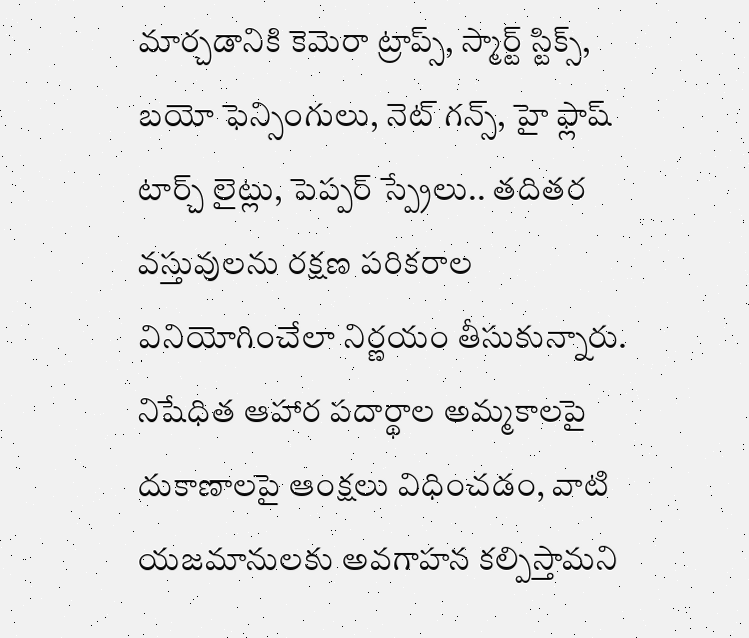మార్చడానికి కెమెరా ట్రాప్స్, స్మార్ట్ స్టిక్స్, బయో ఫెన్సింగులు, నెట్ గన్స్, హై ఫ్లాష్ టార్చ్ లైట్లు, పెప్పర్ స్ప్రేలు.. తదితర వస్తువులను రక్షణ పరికరాల వినియోగించేలా నిర్ణయం తీసుకున్నారు. నిషేధిత ఆహార పదార్థాల అమ్మకాలపై దుకాణాలపై ఆంక్షలు విధించడం, వాటి యజమానులకు అవగాహన కల్పిస్తామని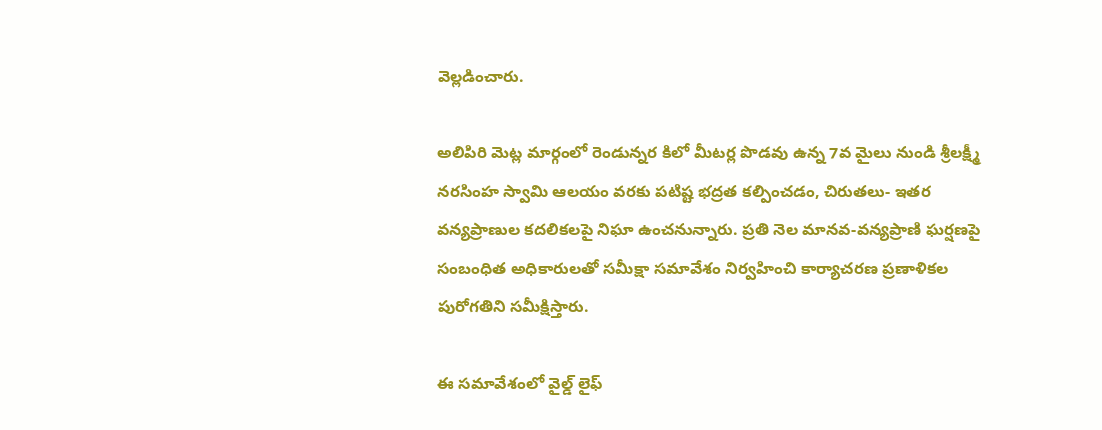వెల్లడించారు.

అలిపిరి మెట్ల మార్గంలో రెండున్నర కిలో మీటర్ల పొడవు ఉన్న 7వ మైలు నుండి శ్రీలక్ష్మీ నరసింహ స్వామి ఆలయం వరకు పటిష్ట భద్రత కల్పించడం, చిరుతలు- ఇతర వన్యప్రాణుల కదలికలపై నిఘా ఉంచనున్నారు. ప్రతి నెల మానవ-వన్యప్రాణి ఘర్షణపై సంబంధిత అధికారులతో సమీక్షా సమావేశం నిర్వహించి కార్యాచరణ ప్రణాళికల పురోగతిని సమీక్షిస్తారు.

ఈ స‌మావేశంలో వైల్డ్ లైఫ్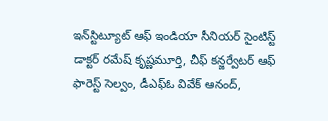ఇన్‌స్టిట్యూట్ ఆఫ్ ఇండియా సీనియర్ సైంటిస్ట్ డాక్టర్ రమేష్ కృష్ణమూర్తి, చీఫ్ క‌న్జ‌ర్వేట‌ర్ ఆఫ్ ఫారెస్ట్‌ సెల్వం, డీఎఫ్ఓ వివేక్ ఆనంద్,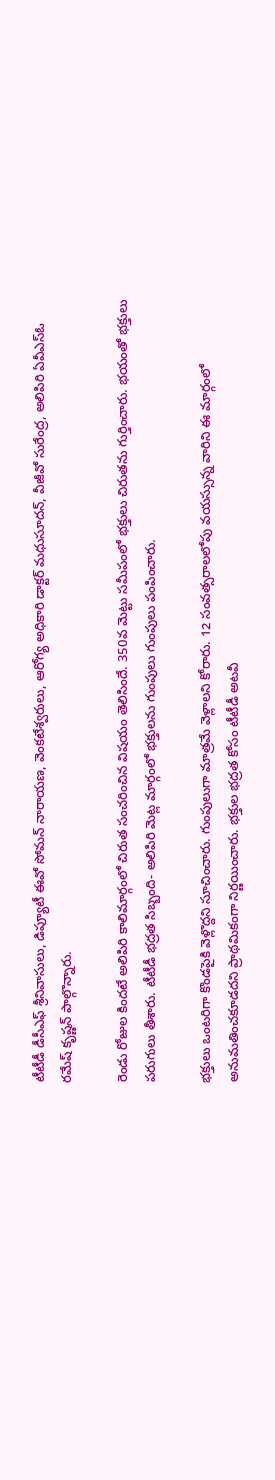టీటీడీ డీసీఎఫ్‌ శ్రీనివాసులు, డిప్యూటీ ఈవో సోమన్ నారాయణ, వెంకటేశ్వరులు, ఆరోగ్య అధికారి డాక్టర్ మధుసూదన్, వీజీవో సురేంద్ర, అలిపిరి ఏవీఎస్ఓ రమేష్ కృష్ణన్ పాల్గొన్నారు.

రెండు రోజుల కిందటే అలిపిరి కాలిమార్గంలో చిరుత సంచరించిన విషయం తెలిసిందే. 350వ మెట్టు సమీపంలో భక్తులు చిరుతను గుర్తించారు. భయంతో భక్తులు పరుగులు తీశారు. టీటీడీ భద్రత సిబ్బంది- అలిపిరి మెట్ల మార్గంలో భక్తులను గుంపులు గుంపులు పంపించారు.

భక్తులు ఒంటరిగా కొండపైకి వెళ్లొద్దని సూచించారు. గుంపులుగా మాత్రమే వెళ్లాలని కోరారు. 12 సంవత్సరాలలోపు వయస్సున్న వారిని ఈ మార్గంలో అనుమతించకూడదని ప్రాథమికంగా నిర్ణయించారు. భక్తుల భద్రత కోసం టీటీడీ అటవీ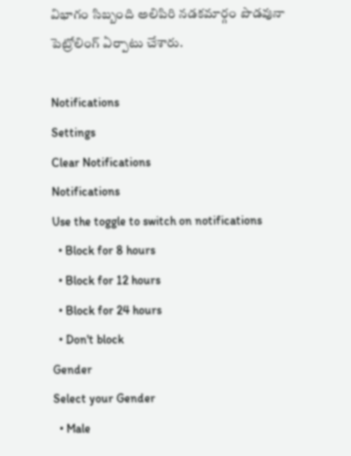విభాగం సిబ్బంది అలిపిరి నడకమార్గం పొడవునా పెట్రోలింగ్ ఏర్పాటు చేశారు.

Notifications
Settings
Clear Notifications
Notifications
Use the toggle to switch on notifications
  • Block for 8 hours
  • Block for 12 hours
  • Block for 24 hours
  • Don't block
Gender
Select your Gender
  • Male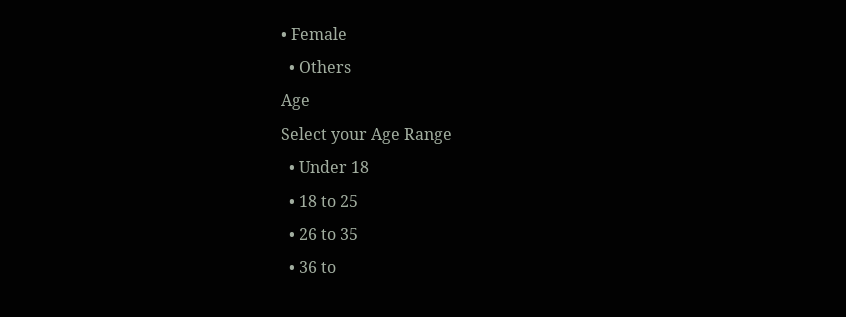• Female
  • Others
Age
Select your Age Range
  • Under 18
  • 18 to 25
  • 26 to 35
  • 36 to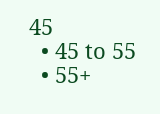45
  • 45 to 55
  • 55+